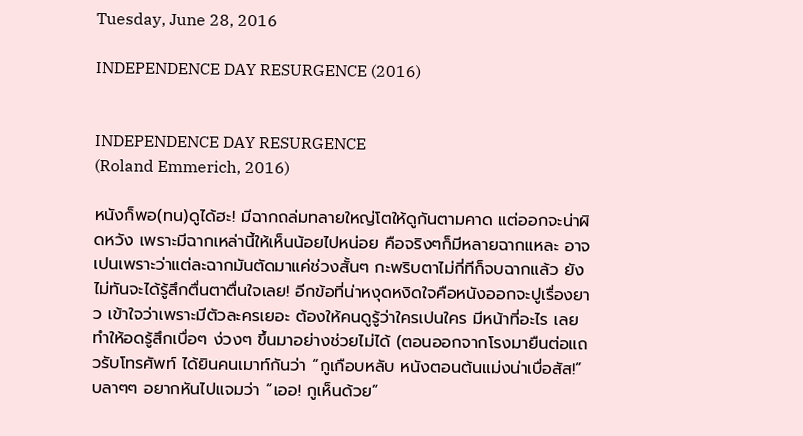Tuesday, June 28, 2016

INDEPENDENCE DAY RESURGENCE (2016)


INDEPENDENCE DAY RESURGENCE
(Roland Emmerich, 2016)

หนังก็พอ(ทน)ดูได้ฮะ! มีฉากถล่มทลายใหญ่โตให้ดูกันตามคาด แต่ออกจะน่าผิดหวัง เพราะมีฉากเหล่านี้ให้เห็นน้อยไปหน่อย คือจริงๆก็มีหลายฉากแหละ อาจเปนเพราะว่าแต่ละฉากมันตัดมาแค่ช่วงสั้นๆ กะพริบตาไม่กี่ทีก็จบฉากแล้ว ยังไม่ทันจะได้รู้สึกตื่นตาตื่นใจเลย! อีกข้อที่น่าหงุดหงิดใจคือหนังออกจะปูเรื่องยาว เข้าใจว่าเพราะมีตัวละครเยอะ ต้องให้คนดูรู้ว่าใครเปนใคร มีหน้าที่อะไร เลยทำให้อดรู้สึกเบื่อๆ ง่วงๆ ขึ้นมาอย่างช่วยไม่ได้ (ตอนออกจากโรงมายืนต่อแถวรับโทรศัพท์ ได้ยินคนเมาท์กันว่า “กูเกือบหลับ หนังตอนต้นแม่งน่าเบื่อสัส!” บลาๆๆ อยากหันไปแจมว่า “เออ! กูเห็นด้วย”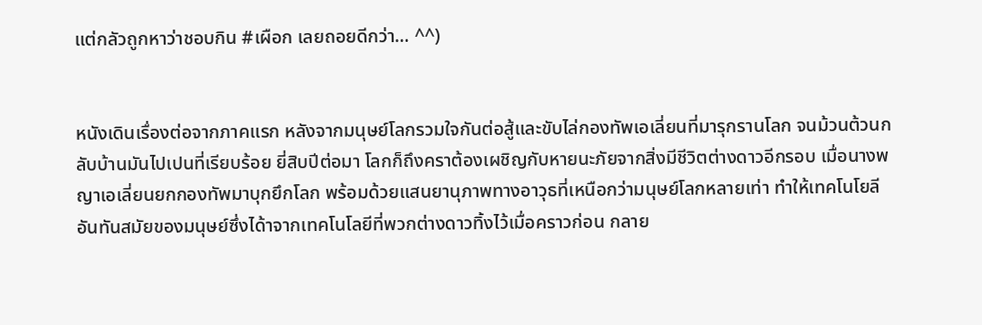แต่กลัวถูกหาว่าชอบกิน #เผือก เลยถอยดีกว่า… ^^)


หนังเดินเรื่องต่อจากภาคแรก หลังจากมนุษย์โลกรวมใจกันต่อสู้และขับไล่กองทัพเอเลี่ยนที่มารุกรานโลก จนม้วนต้วนกลับบ้านมันไปเปนที่เรียบร้อย ยี่สิบปีต่อมา โลกก็ถึงคราต้องเผชิญกับหายนะภัยจากสิ่งมีชีวิตต่างดาวอีกรอบ เมื่อนางพญาเอเลี่ยนยกกองทัพมาบุกยึกโลก พร้อมด้วยแสนยานุภาพทางอาวุธที่เหนือกว่ามนุษย์โลกหลายเท่า ทำให้เทคโนโยลีอันทันสมัยของมนุษย์ซึ่งได้าจากเทคโนโลยีที่พวกต่างดาวทิ้งไว้เมื่อคราวก่อน กลาย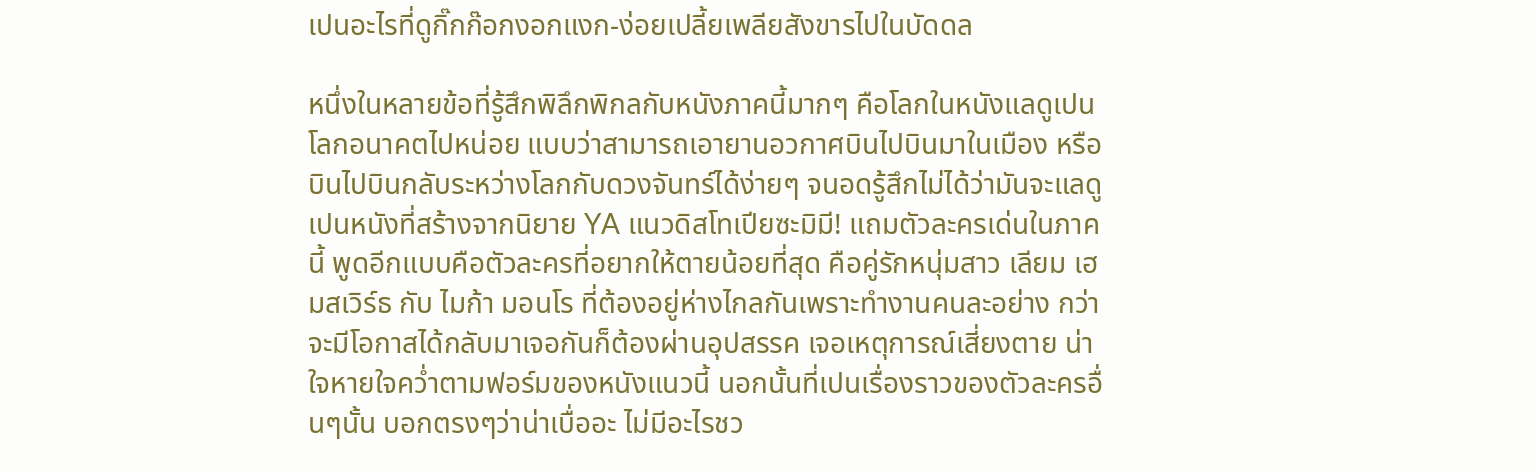เปนอะไรที่ดูกิ๊กก๊อกงอกแงก-ง่อยเปลี้ยเพลียสังขารไปในบัดดล

หนึ่งในหลายข้อที่รู้สึกพิลึกพิกลกับหนังภาคนี้มากๆ คือโลกในหนังแลดูเปนโลกอนาคตไปหน่อย แบบว่าสามารถเอายานอวกาศบินไปบินมาในเมือง หรือบินไปบินกลับระหว่างโลกกับดวงจันทร์ได้ง่ายๆ จนอดรู้สึกไม่ได้ว่ามันจะแลดูเปนหนังที่สร้างจากนิยาย YA แนวดิสโทเปียซะมิมี! แถมตัวละครเด่นในภาคนี้ พูดอีกแบบคือตัวละครที่อยากให้ตายน้อยที่สุด คือคู่รักหนุ่มสาว เลียม เฮมสเวิร์ธ กับ ไมก้า มอนโร ที่ต้องอยู่ห่างไกลกันเพราะทำงานคนละอย่าง กว่าจะมีโอกาสได้กลับมาเจอกันก็ต้องผ่านอุปสรรค เจอเหตุการณ์เสี่ยงตาย น่าใจหายใจคว่ำตามฟอร์มของหนังแนวนี้ นอกนั้นที่เปนเรื่องราวของตัวละครอื่นๆนั้น บอกตรงๆว่าน่าเบื่ออะ ไม่มีอะไรชว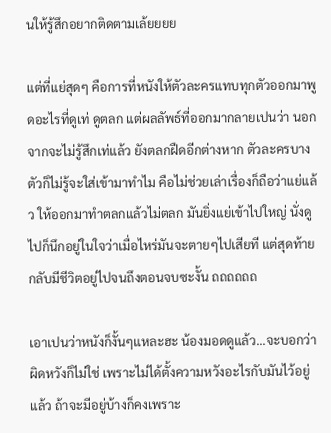นให้รู้สึกอยากติดตามเล้ยยยย

แต่ที่แย่สุดๆ คือการที่หนังให้ตัวละครแทบทุกตัวออกมาพูดอะไรที่ดูเท่ ดูตลก แต่ผลลัพธ์ที่ออกมากลายเปนว่า นอกจากจะไม่รู้สึกเท่แล้ว ยังตลกฝืดอีกต่างหาก ตัวละครบางตัวก็ไม่รู้จะใส่เข้ามาทำไม คือไม่ช่วยเล่าเรื่องก็ถือว่าแย่แล้ว ให้ออกมาทำตลกแล้วไม่ตลก มันยิ่งแย่เข้าไปใหญ่ นั่งดูไปก็นึกอยู่ในใจว่าเมื่อไหร่มันจะตายๆไปเสียที แต่สุดท้ายกลับมีชีวิตอยู่ไปจนถึงตอนจบซะงั้น ถถถถถถ

เอาเปนว่าหนังก็งั้นๆแหละฮะ น้องมอดดูแล้ว...จะบอกว่าผิดหวังก็ไม่ใช่ เพราะไม่ได้ตั้งความหวังอะไรกับมันไว้อยู่แล้ว ถ้าจะมีอยู่บ้างก็คงเพราะ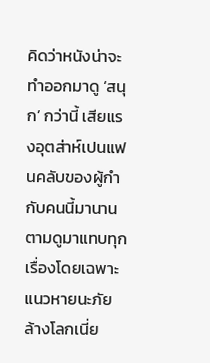คิดว่าหนังน่าจะทำออกมาดู ‘สนุก’ กว่านี้ เสียแรงอุตส่าห์เปนแฟนคลับของผู้กำกับคนนี้มานาน ตามดูมาแทบทุกเรื่องโดยเฉพาะแนวหายนะภัยล้างโลกเนี่ย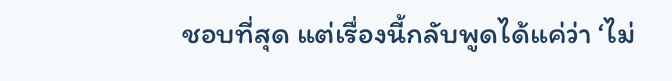ชอบที่สุด แต่เรื่องนี้กลับพูดได้แค่ว่า ‘ไม่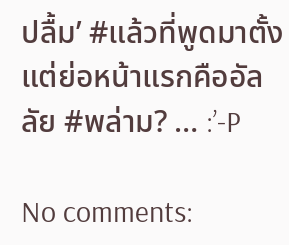ปลื้ม’ #แล้วที่พูดมาตั้งแต่ย่อหน้าแรกคืออัลลัย #พล่าม? … :’-P

No comments: